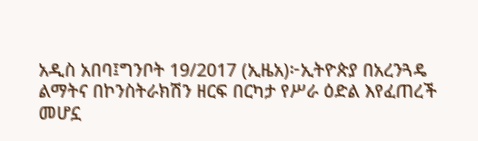አዲስ አበባ፤ግንቦት 19/2017 (ኢዜአ)፦ኢትዮጵያ በአረንጓዴ ልማትና በኮንስትራክሽን ዘርፍ በርካታ የሥራ ዕድል እየፈጠረች መሆኗ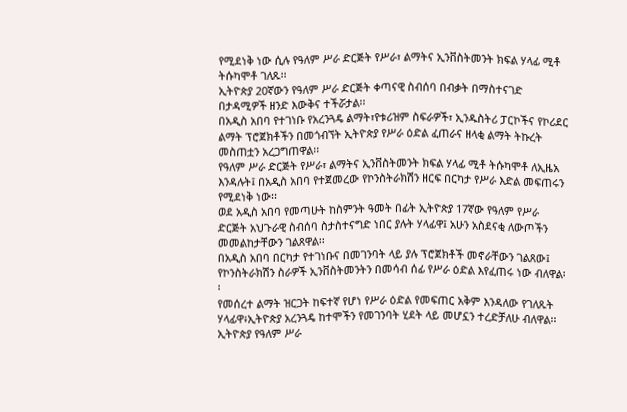የሚደነቅ ነው ሲሉ የዓለም ሥራ ድርጅት የሥራ፣ ልማትና ኢንቨስትመንት ክፍል ሃላፊ ሚቶ ትሱካሞቶ ገለጹ፡፡
ኢትዮጵያ 20ኛውን የዓለም ሥራ ድርጅት ቀጣናዊ ስብሰባ በብቃት በማስተናገድ በታዳሚዎች ዘንድ እውቅና ተችሯታል፡፡
በአዲስ አበባ የተገነቡ የአረንጓዴ ልማት፣የቱሪዝም ስፍራዎች፣ ኢንዱስትሪ ፓርኮችና የኮሪደር ልማት ፕሮጀክቶችን በመጎብኘት ኢትዮጵያ የሥራ ዕድል ፈጠራና ዘላቂ ልማት ትኩረት መስጠቷን አረጋግጠዋል፡፡
የዓለም ሥራ ድርጅት የሥራ፣ ልማትና ኢንቨስትመንት ክፍል ሃላፊ ሚቶ ትሱካሞቶ ለኢዜአ እንዳሉት፤ በአዲስ አበባ የተጀመረው የኮንስትራክሽን ዘርፍ በርካታ የሥራ እድል መፍጠሩን የሚደነቅ ነው፡፡
ወደ አዲስ አበባ የመጣሁት ከስምንት ዓመት በፊት ኢትዮጵያ 17ኛው የዓለም የሥራ ድርጅት አህጉራዊ ስብሰባ ስታስተናግድ ነበር ያሉት ሃላፊዋ፤ አሁን አስደናቂ ለውጦችን መመልከታቸውን ገልጸዋል፡፡
በአዲስ አበባ በርካታ የተገነቡና በመገንባት ላይ ያሉ ፕሮጀክቶች መኖራቸውን ገልጸው፤ የኮንስትራክሽን ስራዎች ኢንቨስትመንትን በመሳብ ሰፊ የሥራ ዕድል እየፈጠሩ ነው ብለዋል፡፡
የመሰረተ ልማት ዝርጋት ከፍተኛ የሆነ የሥራ ዕድል የመፍጠር አቅም እንዳለው የገለጹት ሃላፊዋ፥ኢትዮጵያ አረንጓዴ ከተሞችን የመገንባት ሂደት ላይ መሆኗን ተረድቻለሁ ብለዋል፡፡
ኢትዮጵያ የዓለም ሥራ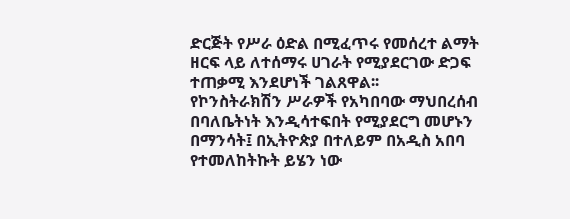ድርጅት የሥራ ዕድል በሚፈጥሩ የመሰረተ ልማት ዘርፍ ላይ ለተሰማሩ ሀገራት የሚያደርገው ድጋፍ ተጠቃሚ እንደሆነች ገልጸዋል፡፡
የኮንስትራክሽን ሥራዎች የአካበባው ማህበረሰብ በባለቤትነት እንዲሳተፍበት የሚያደርግ መሆኑን በማንሳት፤ በኢትዮጵያ በተለይም በአዲስ አበባ የተመለከትኩት ይሄን ነው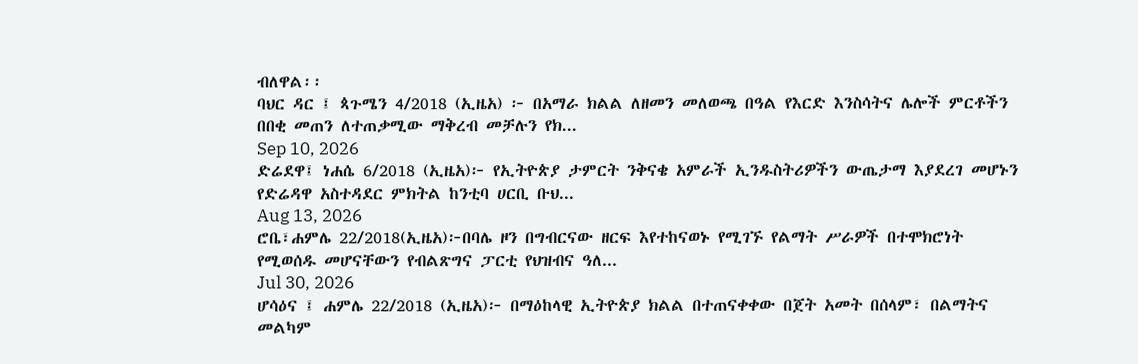ብለዋል፡፡
ባህር ዳር ፤ ጳጉሜን 4/2018 (ኢዜአ) ፦ በአማራ ክልል ለዘመን መለወጫ በዓል የእርድ እንስሳትና ሌሎች ምርቶችን በበቂ መጠን ለተጠቃሚው ማቅረብ መቻሉን የክ...
Sep 10, 2026
ድሬደዋ፤ ነሐሴ 6/2018 (ኢዜአ)፦ የኢትዮጵያ ታምርት ንቅናቄ አምራች ኢንዱስትሪዎችን ውጤታማ እያደረገ መሆኑን የድሬዳዋ አስተዳደር ምክትል ከንቲባ ሀርቢ ቡህ...
Aug 13, 2026
ሮቤ፣ሐምሌ 22/2018(ኢዜአ)፦በባሌ ዞን በግብርናው ዘርፍ እየተከናወኑ የሚገኙ የልማት ሥራዎች በተሞክሮነት የሚወሰዱ መሆናቸውን የብልጽግና ፓርቲ የህዝብና ዓለ...
Jul 30, 2026
ሆሳዕና ፤ ሐምሌ 22/2018 (ኢዜአ)፦ በማዕከላዊ ኢትዮጵያ ክልል በተጠናቀቀው በጀት አመት በሰላም፣ በልማትና መልካም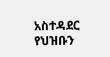አስተዳደር የህዝቡን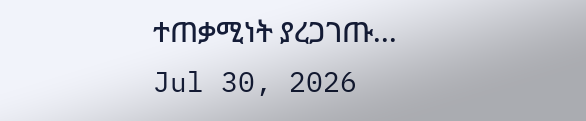ተጠቃሚነት ያረጋገጡ...
Jul 30, 2026